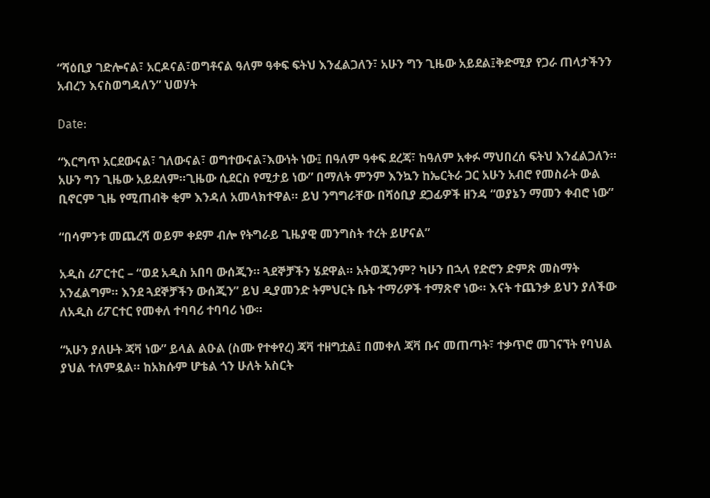“ሻዕቢያ ገድሎናል፣ አርዶናል፣ወግቶናል ዓለም ዓቀፍ ፍትህ እንፈልጋለን፣ አሁን ግን ጊዜው አይደል፤ቅድሚያ የጋራ ጠላታችንን አብረን እናስወግዳለን” ህወሃት

Date:

“እርግጥ አርደውናል፣ ገለውናል፣ ወግተውናል፣እውነት ነው፤ በዓለም ዓቀፍ ደረጃ፣ ከዓለም አቀፉ ማህበረሰ ፍትህ እንፈልጋለን። አሁን ግን ጊዜው አይደለም።ጊዜው ሲደርስ የሚታይ ነው” በማለት ምንም እንኳን ከኤርትራ ጋር አሁን አብሮ የመስራት ውል ቢኖርም ጊዜ የሚጠብቅ ቂም እንዳለ አመላክተዋል። ይህ ንግግራቸው በሻዕቢያ ደጋፊዎች ዘንዳ “ወያኔን ማመን ቀብሮ ነው”

“በሳምንቱ መጨረሻ ወይም ቀደም ብሎ የትግራይ ጊዜያዊ መንግስት ተረት ይሆናል”

አዲስ ሪፖርተር – “ወደ አዲስ አበባ ውሰጂን። ጓደኞቻችን ሄደዋል። አትወጂንም? ካሁን በኋላ የድሮን ድምጽ መስማት አንፈልግም። እንደ ጓደኞቻችን ውሰጂን” ይህ ዲያመንድ ትምህርት ቤት ተማሪዎች ተማጽኖ ነው። እናት ተጨንቃ ይህን ያለችው ለአዲስ ሪፖርተር የመቀለ ተባባሪ ተባባሪ ነው።

“አሁን ያለሁት ጃቫ ነው” ይላል ልዑል (ስሙ የተቀየረ) ጃቫ ተዘግቷል፤ በመቀለ ጃቫ ቡና መጠጣት፣ ተቃጥሮ መገናኘት የባህል ያህል ተለምዷል። ከአክሱም ሆቴል ጎን ሁለት አስርት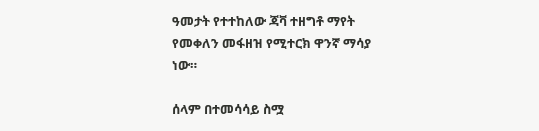ዓመታት የተተከለው ጃቫ ተዘግቶ ማየት የመቀለን መፋዘዝ የሚተርክ ዋንኛ ማሳያ ነው።

ሰላም በተመሳሳይ ስሟ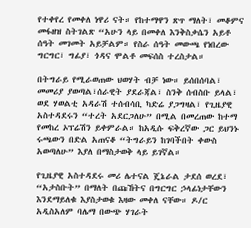የተቀየረ የመቀለ ነዋሪ ናት። የከተማዋን ጽጥ ማለት፣ መቆምና መፋዘዝ ስትገልጽ “አሁን ላይ በመቀለ እንቅስቃሴን አይቶ ሰዓት መገመት አይቻልም። የስራ ሰዓት መውጫ የነበረው ግርግር፣ ግፊያ፣ ጎዳና ሞልቶ መፍሰስ ተረስታል።

በትግራይ የሚራወጠው ህወሃት ብቻ ነው። ይሰበሰባል፣ መመሪያ ያወጣል፣ሰራዊት ያደራጃል፣ ስንቅ ሰብስቡ ይላል፣ ወደ ሃወልቲ አዳራሽ ተሰብሳቢ ካድሬ ያጋግዛል፣ የጊዜያዊ አስተዳደሩን “ተረት አደርጋለሁ” በሚል በመረጠው ከተማ የመከረ ኦፕሬሽን ይቀምራል። ከአዲሱ ፍቅረኛው ጋር ይህንኑ ሩጫውን በድል አጠናቆ “ትግራይን ከገባችበት ቀውስ አወጣለሁ” እያለ በማስታወቅ ላይ ይገኛል።

የጊዜያዊ አስተዳደሩ መሪ ሌተናል ጄኔራል ታደሰ ወረደ፣ “አታስቡት” በማለት በጩኸትና በግርግር ኃላፊነታቸውን እንደማይለቁ እያስታወቁ እዛው መቀለ ናቸው። ዶ/ር አዲስአለም ባሌማ በውጭ ሃገራት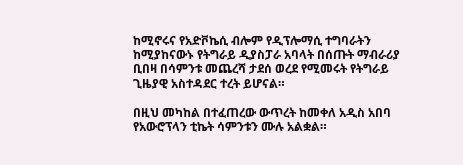ከሚኖሩና የአድቮኬሲ ብሎም የዲፕሎማሲ ተግባራትን ከሚያከናውኑ የትግራይ ዲያስፓራ አባላት በሰጡት ማብራሪያ ቢበዛ በሳምንቱ መጨረሻ ታደሰ ወረደ የሚመሩት የትግራይ ጊዜያዊ አስተዳደር ተረት ይሆናል።

በዚህ መካከል በተፈጠረው ውጥረት ከመቀለ አዲስ አበባ የአውሮፕላን ቲኬት ሳምንቱን ሙሉ አልቋል።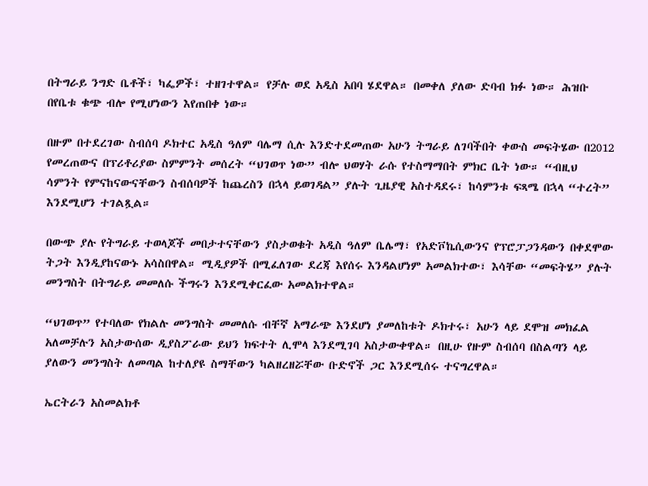በትግራይ ንግድ ቤቶች፣ ካፌዎች፣ ተዘገተዋል። የቻሉ ወደ አዲስ አበባ ሄደዋል። በመቀለ ያለው ድባብ ክፉ ነው። ሕዝቡ በየቤቱ ቁጭ ብሎ የሚሆነውን እየጠበቀ ነው።

በዙም በተደረገው ስብሰባ ዶክተር አዲስ ዓለም ባሌማ ሲሉ እንድተደመጠው አሁን ትግራይ ለገባችበት ቀውስ መፍትሄው በ2012 የመረጠውና በፕሪቶሪያው ስምምንት መሰረት “ህገወጥ ነው” ብሎ ህወሃት ራሱ የተስማማበት ምክር ቤት ነው። “ብዚህ ሳምንት የምናከናውናቸውን ስብሰባዎች ከጨረስን በኋላ ይወገዳል” ያሉት ጊዜያዊ አስተዳደሩ፣ ከሳምንቱ ፍጻሜ በኋላ “ተረት” እንደሚሆን ተገልጿል።

በውጭ ያሉ የትግራይ ተወላጆች መበታተናቸውን ያስታወቁት አዲስ ዓለም ቤሌማ፣ የአድቮኬሲውንና የፕሮፓጋንዳውን በቀደሞው ትጋት እንዲያከናውኑ አሳስበዋል። ሚዲያዎች በሚፈለገው ደረጃ እየሰሩ እንዳልሆነም አመልክተው፣ እሳቸው “መፍትሄ” ያሉት መንግስት በትግራይ መመለሱ ችግሩን እንደሚቀርፈው አመልክተዋል።

“ህገወጥ” የተባለው የክልሉ መንግስት መመለሱ ብቸኛ አማራጭ እንደሆነ ያመለከቱት ዶክተሩ፣ አሁን ላይ ደሞዝ መክፈል አለመቻሉን አስታውሰው ዲያስፖራው ይህን ክፍተት ሊሞላ እንደሚገባ አስታውቀዋል። በዚሁ የዙም ስብሰባ በስልጣን ላይ ያለውን መንግስት ለመጣል ከተለያዩ ስማቸውን ካልዘረዘሯቸው ቡድኖች ጋር እንደሚሰሩ ተናግረዋል።

ኤርትራን አስመልክቶ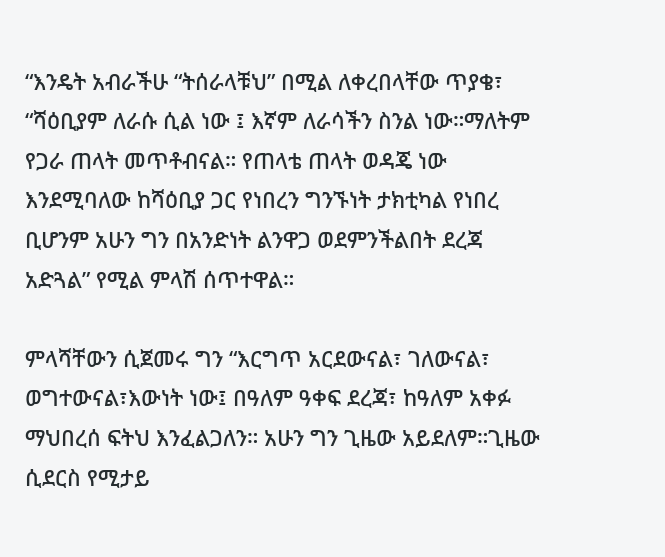“እንዴት አብራችሁ “ትሰራላቹህ” በሚል ለቀረበላቸው ጥያቄ፣ “ሻዕቢያም ለራሱ ሲል ነው ፤ እኛም ለራሳችን ስንል ነው።ማለትም የጋራ ጠላት መጥቶብናል። የጠላቴ ጠላት ወዳጄ ነው እንደሚባለው ከሻዕቢያ ጋር የነበረን ግንኙነት ታክቲካል የነበረ ቢሆንም አሁን ግን በአንድነት ልንዋጋ ወደምንችልበት ደረጃ አድጓል” የሚል ምላሽ ሰጥተዋል።

ምላሻቸውን ሲጀመሩ ግን “እርግጥ አርደውናል፣ ገለውናል፣ ወግተውናል፣እውነት ነው፤ በዓለም ዓቀፍ ደረጃ፣ ከዓለም አቀፉ ማህበረሰ ፍትህ እንፈልጋለን። አሁን ግን ጊዜው አይደለም።ጊዜው ሲደርስ የሚታይ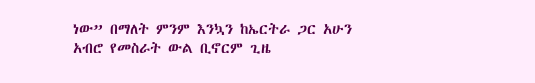ነው” በማለት ምንም እንኳን ከኤርትራ ጋር አሁን አብሮ የመስራት ውል ቢኖርም ጊዜ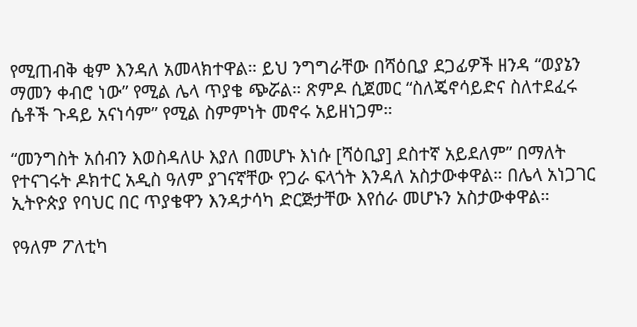የሚጠብቅ ቂም እንዳለ አመላክተዋል። ይህ ንግግራቸው በሻዕቢያ ደጋፊዎች ዘንዳ “ወያኔን ማመን ቀብሮ ነው” የሚል ሌላ ጥያቄ ጭሯል። ጽምዶ ሲጀመር “ስለጄኖሳይድና ስለተደፈሩ ሴቶች ጉዳይ አናነሳም” የሚል ስምምነት መኖሩ አይዘነጋም።

“መንግስት አሰብን እወስዳለሁ እያለ በመሆኑ እነሱ [ሻዕቢያ] ደስተኛ አይደለም” በማለት የተናገሩት ዶክተር አዲስ ዓለም ያገናኛቸው የጋራ ፍላጎት እንዳለ አስታውቀዋል። በሌላ አነጋገር ኢትዮጵያ የባህር በር ጥያቄዋን እንዳታሳካ ድርጅታቸው እየሰራ መሆኑን አስታውቀዋል።

የዓለም ፖለቲካ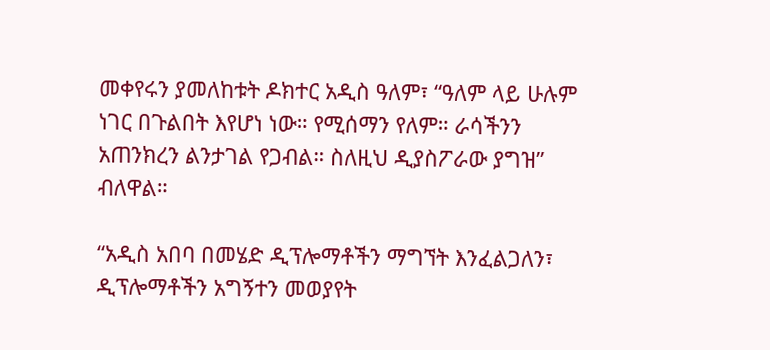መቀየሩን ያመለከቱት ዶክተር አዲስ ዓለም፣ “ዓለም ላይ ሁሉም ነገር በጉልበት እየሆነ ነው። የሚሰማን የለም። ራሳችንን አጠንክረን ልንታገል የጋብል። ስለዚህ ዲያስፖራው ያግዝ” ብለዋል።

“አዲስ አበባ በመሄድ ዲፕሎማቶችን ማግኘት እንፈልጋለን፣ ዲፕሎማቶችን አግኝተን መወያየት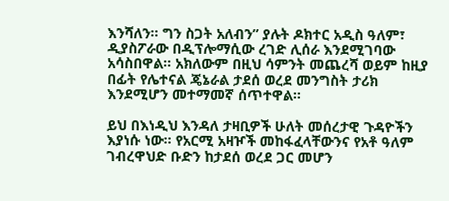እንሻለን። ግን ስጋት አለብን” ያሉት ዶክተር አዲስ ዓለም፣ ዲያስፖራው በዲፕሎማሲው ረገድ ሊሰራ እንደሚገባው አሳስበዋል። አክለውም በዚህ ሳምንት መጨረሻ ወይም ከዚያ በፊት የሌተናል ጄኔራል ታደሰ ወረደ መንግስት ታሪክ እንደሚሆን መተማመኛ ሰጥተዋል።

ይህ በእነዲህ እንዳለ ታዛቢዎች ሁለት መሰረታዊ ጉዳዮችን እያነሱ ነው። የአርሚ አዛዦች መከፋፈላቸውንና የአቶ ዓለም ገብረዋህድ ቡድን ከታደሰ ወረደ ጋር መሆን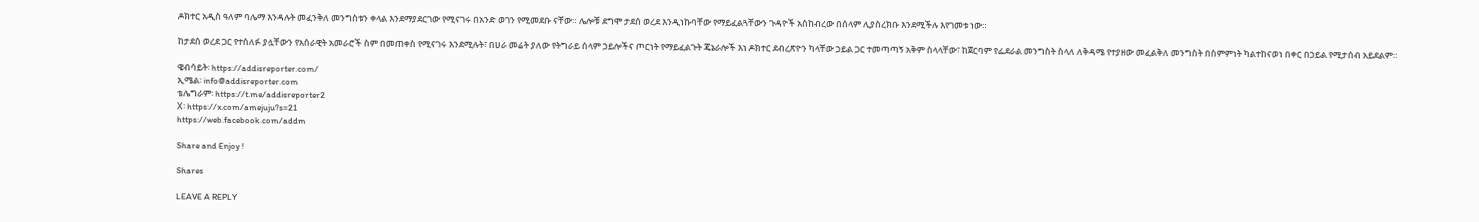ዶክተር አዲስ ዓለም ባሌማ እንዳሉት መፈንቅለ መንግስቱን ቀላል እንደማያደርገው የሚናገሩ በአንድ ወገን የሚመደቡ ናቸው። ሌሎቹ ደግሞ ታደሰ ወረደ እንዲነኩባቸው የማይፈልጓቸውን ጉዳዮች አስከብረው በሰላም ሊያስረክቡ እንደሚችሉ እየገመቱ ነው።

ከታደሰ ወረደ ጋር የተሰለፉ ያሏቸውን የአሰራዊት አመራሮች ስም በመጠቀስ የሚናገሩ እንደሚሉት፣ በሀራ መሬት ያለው የትግራይ ሰላም ኃይሎችና ጦርነት የማይፈልጉት ጄኔራሎች እነ ዶክተር ደብረጽዮን ካላቸው ኃይል ጋር ተመጣጣኝ አቅም ስላላቸው፣ ከጀርባም የፌደራል መንግስት ስላለ ለቅዳሜ የተያዘው መፈልቅለ መንግስት በስምምነት ካልተከናወነ በቀር በኃይል የሚታሰብ አይደልም።

ዌብሳይት፡ https://addisreporter.com/
ኢሜል፡ info@addisreporter.com
ቴሌግራም፡ https://t.me/addisreporter2
X፡ https://x.com/amejuju?s=21
https://web.facebook.com/addm

Share and Enjoy !

Shares

LEAVE A REPLY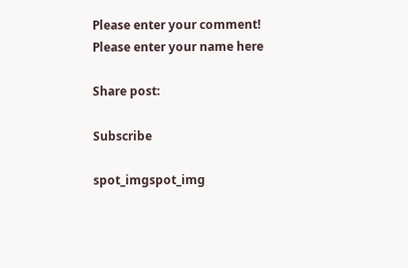Please enter your comment!
Please enter your name here

Share post:

Subscribe

spot_imgspot_img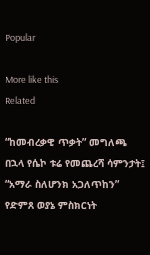Popular

More like this
Related

“ከመብረቃዊ ጥቃት” መግለጫ በኋላ የሴኮ ቱሬ የመጨረሻ ሳምንታት፤ “አማራ ስለሆንክ አጋለጥከን” የድምጸ ወያኔ ምስክርነት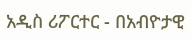አዲስ ሪፖርተር - በአብዮታዊ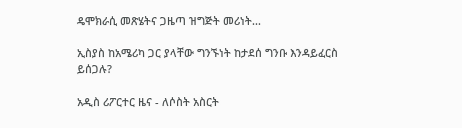ዴሞክራሲ መጽሄትና ጋዜጣ ዝግጅት መሪነት...

ኢስያስ ከአሜሪካ ጋር ያላቸው ግንኙነት ከታደሰ ግንቡ እንዳይፈርስ ይሰጋሉ?

አዲስ ሪፖርተር ዜና - ለሶስት አስርት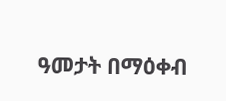ዓመታት በማዕቀብ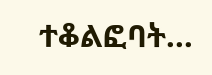ተቆልፎባት...